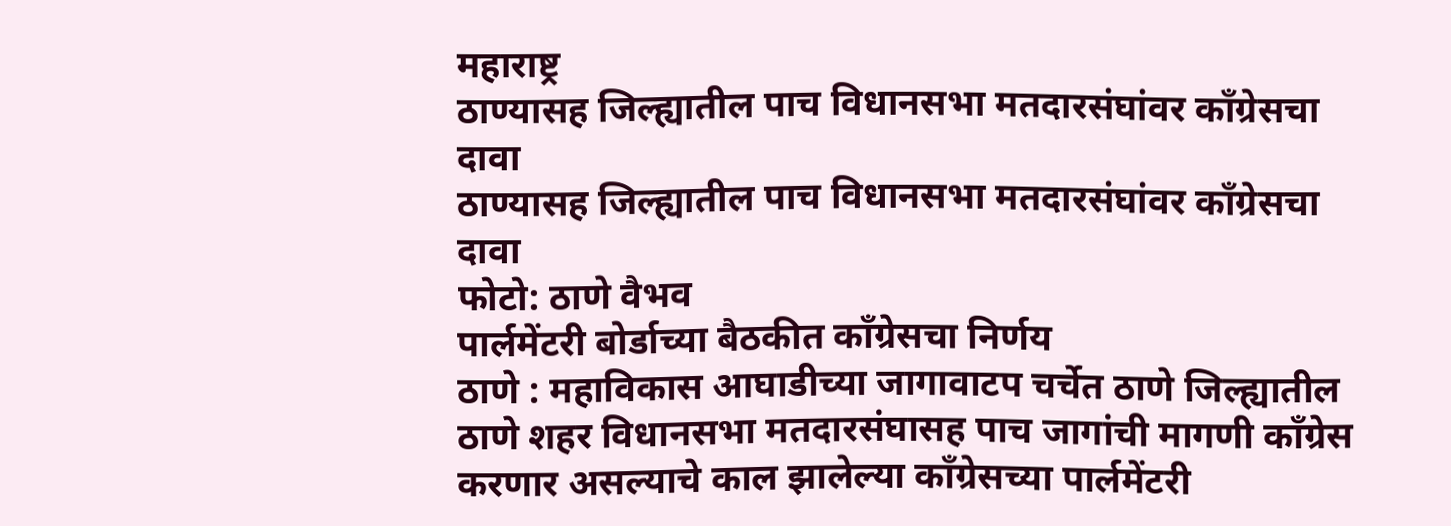महाराष्ट्र
ठाण्यासह जिल्ह्यातील पाच विधानसभा मतदारसंघांवर काँग्रेसचा दावा
ठाण्यासह जिल्ह्यातील पाच विधानसभा मतदारसंघांवर काँग्रेसचा दावा
फोटो: ठाणे वैभव
पार्लमेंटरी बोर्डाच्या बैठकीत काँग्रेसचा निर्णय
ठाणे : महाविकास आघाडीच्या जागावाटप चर्चेत ठाणे जिल्ह्यातील ठाणे शहर विधानसभा मतदारसंघासह पाच जागांची मागणी काँग्रेस करणार असल्याचे काल झालेल्या काँग्रेसच्या पार्लमेंटरी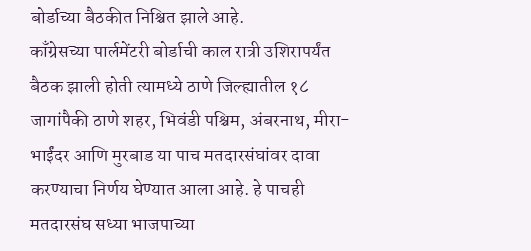बोर्डाच्या बैठकीत निश्चित झाले आहे.
काँग्रेसच्या पार्लमेंटरी बोर्डाची काल रात्री उशिरापर्यंत बैठक झाली होती त्यामध्ये ठाणे जिल्ह्यातील १८ जागांपैकी ठाणे शहर, भिवंडी पश्चिम, अंबरनाथ, मीरा-भाईंदर आणि मुरबाड या पाच मतदारसंघांवर दावा करण्याचा निर्णय घेण्यात आला आहे. हे पाचही मतदारसंघ सध्या भाजपाच्या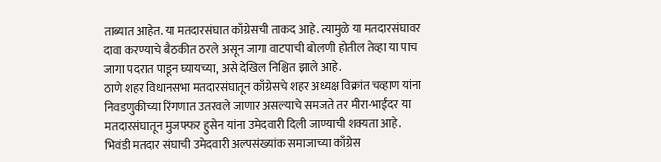ताब्यात आहेत. या मतदारसंघात काँग्रेसची ताकद आहे. त्यामुळे या मतदारसंघावर दावा करण्याचे बैठकीत ठरले असून जागा वाटपाची बोलणी होतील तेव्हा या पाच जागा पदरात पाडून घ्यायच्या, असे देखिल निश्चित झाले आहे.
ठाणे शहर विधानसभा मतदारसंघातून काँग्रेसचे शहर अध्यक्ष विक्रांत चव्हाण यांना निवडणुकीच्या रिंगणात उतरवले जाणार असल्याचे समजते तर मीरा-भाईंदर या मतदारसंघातून मुजफ्फर हुसेन यांना उमेदवारी दिली जाण्याची शक्यता आहे. भिवंडी मतदार संघाची उमेदवारी अल्पसंख्यांक समाजाच्या काँग्रेस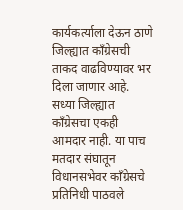कार्यकर्त्याला देऊन ठाणे जिल्ह्यात काँग्रेसची ताकद वाढविण्यावर भर दिला जाणार आहे. सध्या जिल्ह्यात काँग्रेसचा एकही आमदार नाही. या पाच मतदार संघातून विधानसभेवर काँग्रेसचे प्रतिनिधी पाठवले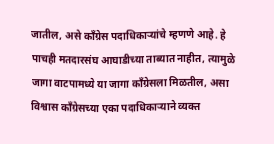जातील, असे काँग्रेस पदाधिकाऱ्यांचे म्हणणे आहे. हे पाचही मतदारसंघ आघाडीच्या ताब्यात नाहीत, त्यामुळे जागा वाटपामध्ये या जागा काँग्रेसला मिळतील, असा विश्वास काँग्रेसच्या एका पदाधिकाऱ्याने व्यक्त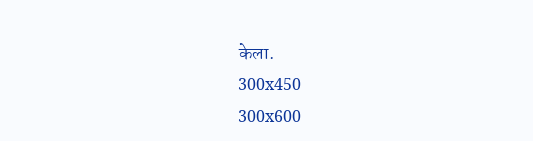केला.
300x450
300x600